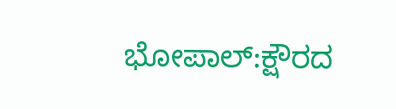ಭೋಪಾಲ್:ಕ್ಷೌರದ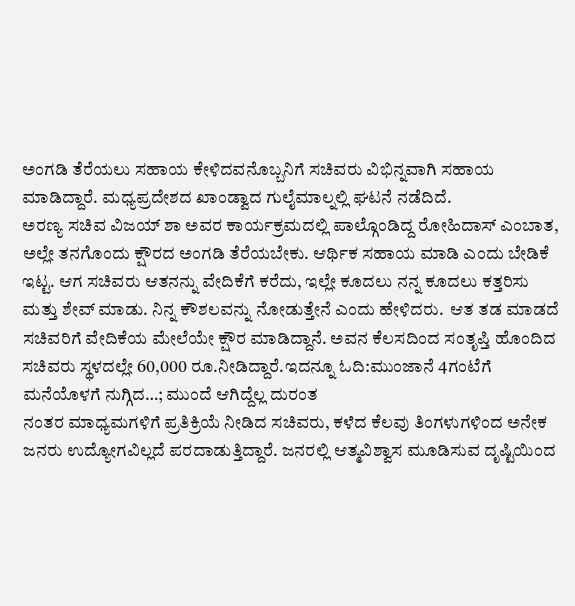ಅಂಗಡಿ ತೆರೆಯಲು ಸಹಾಯ ಕೇಳಿದವನೊಬ್ಬನಿಗೆ ಸಚಿವರು ವಿಭಿನ್ನವಾಗಿ ಸಹಾಯ ಮಾಡಿದ್ದಾರೆ. ಮಧ್ಯಪ್ರದೇಶದ ಖಾಂಡ್ವಾದ ಗುಲೈಮಾಲ್ನಲ್ಲಿ ಘಟನೆ ನಡೆದಿದೆ.
ಅರಣ್ಯ ಸಚಿವ ವಿಜಯ್ ಶಾ ಅವರ ಕಾರ್ಯಕ್ರಮದಲ್ಲಿ ಪಾಲ್ಗೊಂಡಿದ್ದ ರೋಹಿದಾಸ್ ಎಂಬಾತ, ಅಲ್ಲೇ ತನಗೊಂದು ಕ್ಷೌರದ ಅಂಗಡಿ ತೆರೆಯಬೇಕು. ಆರ್ಥಿಕ ಸಹಾಯ ಮಾಡಿ ಎಂದು ಬೇಡಿಕೆ ಇಟ್ಟ. ಆಗ ಸಚಿವರು ಆತನನ್ನು ವೇದಿಕೆಗೆ ಕರೆದು, ಇಲ್ಲೇ ಕೂದಲು ನನ್ನ ಕೂದಲು ಕತ್ತರಿಸು ಮತ್ತು ಶೇವ್ ಮಾಡು. ನಿನ್ನ ಕೌಶಲವನ್ನು ನೋಡುತ್ತೇನೆ ಎಂದು ಹೇಳಿದರು.  ಆತ ತಡ ಮಾಡದೆ ಸಚಿವರಿಗೆ ವೇದಿಕೆಯ ಮೇಲೆಯೇ ಕ್ಷೌರ ಮಾಡಿದ್ದಾನೆ. ಅವನ ಕೆಲಸದಿಂದ ಸಂತೃಪ್ತಿ ಹೊಂದಿದ ಸಚಿವರು ಸ್ಥಳದಲ್ಲೇ 60,000 ರೂ.ನೀಡಿದ್ದಾರೆ.ಇದನ್ನೂ ಓದಿ:ಮುಂಜಾನೆ 4ಗಂಟೆಗೆ ಮನೆಯೊಳಗೆ ನುಗ್ಗಿದ…; ಮುಂದೆ ಆಗಿದ್ದೆಲ್ಲ ದುರಂತ
ನಂತರ ಮಾಧ್ಯಮಗಳಿಗೆ ಪ್ರತಿಕ್ರಿಯೆ ನೀಡಿದ ಸಚಿವರು, ಕಳೆದ ಕೆಲವು ತಿಂಗಳುಗಳಿಂದ ಅನೇಕ ಜನರು ಉದ್ಯೋಗವಿಲ್ಲದೆ ಪರದಾಡುತ್ತಿದ್ದಾರೆ. ಜನರಲ್ಲಿ ಆತ್ಮವಿಶ್ವಾಸ ಮೂಡಿಸುವ ದೃಷ್ಟಿಯಿಂದ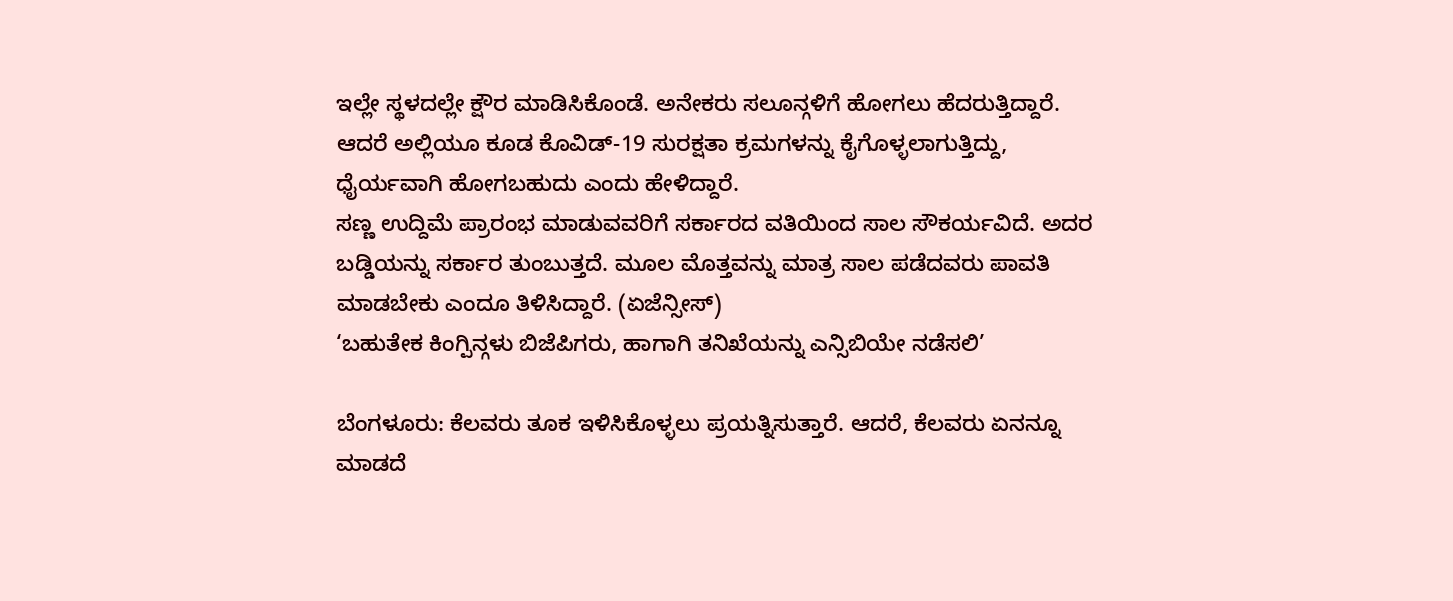ಇಲ್ಲೇ ಸ್ಥಳದಲ್ಲೇ ಕ್ಷೌರ ಮಾಡಿಸಿಕೊಂಡೆ. ಅನೇಕರು ಸಲೂನ್ಗಳಿಗೆ ಹೋಗಲು ಹೆದರುತ್ತಿದ್ದಾರೆ. ಆದರೆ ಅಲ್ಲಿಯೂ ಕೂಡ ಕೊವಿಡ್-19 ಸುರಕ್ಷತಾ ಕ್ರಮಗಳನ್ನು ಕೈಗೊಳ್ಳಲಾಗುತ್ತಿದ್ದು, ಧೈರ್ಯವಾಗಿ ಹೋಗಬಹುದು ಎಂದು ಹೇಳಿದ್ದಾರೆ.
ಸಣ್ಣ ಉದ್ದಿಮೆ ಪ್ರಾರಂಭ ಮಾಡುವವರಿಗೆ ಸರ್ಕಾರದ ವತಿಯಿಂದ ಸಾಲ ಸೌಕರ್ಯವಿದೆ. ಅದರ ಬಡ್ಡಿಯನ್ನು ಸರ್ಕಾರ ತುಂಬುತ್ತದೆ. ಮೂಲ ಮೊತ್ತವನ್ನು ಮಾತ್ರ ಸಾಲ ಪಡೆದವರು ಪಾವತಿ ಮಾಡಬೇಕು ಎಂದೂ ತಿಳಿಸಿದ್ದಾರೆ. (ಏಜೆನ್ಸೀಸ್)
‘ಬಹುತೇಕ ಕಿಂಗ್ಪಿನ್ಗಳು ಬಿಜೆಪಿಗರು, ಹಾಗಾಗಿ ತನಿಖೆಯನ್ನು ಎನ್ಸಿಬಿಯೇ ನಡೆಸಲಿ’

ಬೆಂಗಳೂರು: ಕೆಲವರು ತೂಕ ಇಳಿಸಿಕೊಳ್ಳಲು ಪ್ರಯತ್ನಿಸುತ್ತಾರೆ. ಆದರೆ, ಕೆಲವರು ಏನನ್ನೂ ಮಾಡದೆ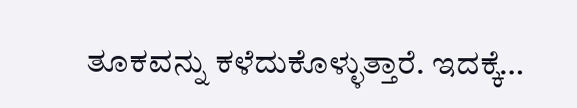ತೂಕವನ್ನು ಕಳೆದುಕೊಳ್ಳುತ್ತಾರೆ. ಇದಕ್ಕೆ…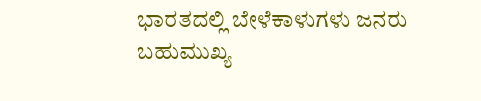ಭಾರತದಲ್ಲಿ ಬೇಳೆಕಾಳುಗಳು ಜನರು ಬಹುಮುಖ್ಯ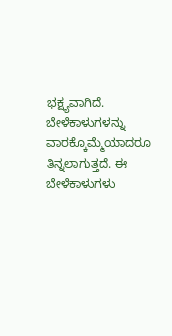ಭಕ್ಷ್ಯವಾಗಿದೆ. ಬೇಳೆಕಾಳುಗಳನ್ನು ವಾರಕ್ಕೊಮ್ಮೆಯಾದರೂ ತಿನ್ನಲಾಗುತ್ತದೆ. ಈ ಬೇಳೆಕಾಳುಗಳು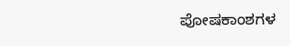ಪೋಷಕಾಂಶಗಳ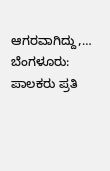ಆಗರವಾಗಿದ್ದು,…
ಬೆಂಗಳೂರು:  ಪಾಲಕರು ಪ್ರತಿ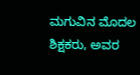ಮಗುವಿನ ಮೊದಲ ಶಿಕ್ಷಕರು, ಅವರ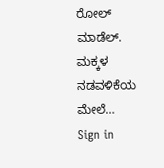ರೋಲ್ ಮಾಡೆಲ್. ಮಕ್ಕಳ ನಡವಳಿಕೆಯ ಮೇಲೆ…
Sign in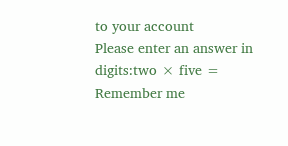to your account
Please enter an answer in digits:two × five =
Remember me